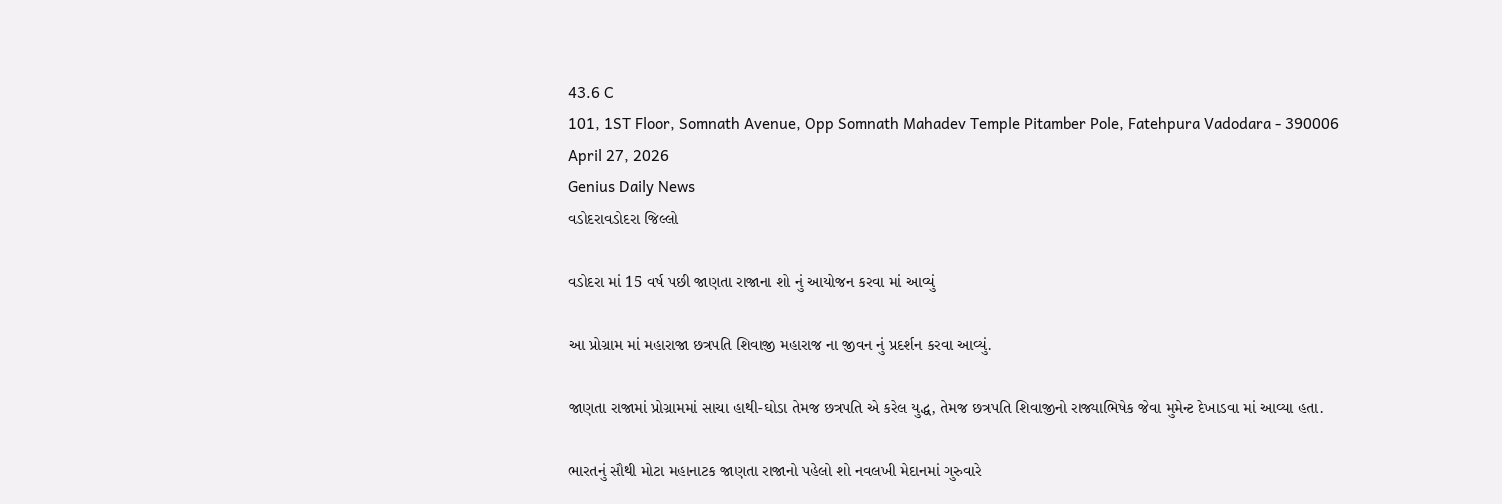43.6 C
101, 1ST Floor, Somnath Avenue, Opp Somnath Mahadev Temple Pitamber Pole, Fatehpura Vadodara - 390006
April 27, 2026
Genius Daily News
વડોદરાવડોદરા જિલ્લો

વડોદરા માં 15 વર્ષ પછી જાણતા રાજાના શો નું આયોજન કરવા માં આવ્યું

આ પ્રોગ્રામ માં મહારાજા છત્રપતિ શિવાજી મહારાજ ના જીવન નું પ્રદર્શન કરવા આવ્યું.

જાણતા રાજામાં પ્રોગ્રામમાં સાચા હાથી-ઘોડા તેમજ છત્રપતિ એ કરેલ યુદ્ધ, તેમજ છત્રપતિ શિવાજીનો રાજ્યાભિષેક જેવા મુમેન્ટ દેખાડવા માં આવ્યા હતા.

ભારતનું સૌથી મોટા મહાનાટક જાણતા રાજાનો પહેલો શો નવલખી મેદાનમાં ગુરુવારે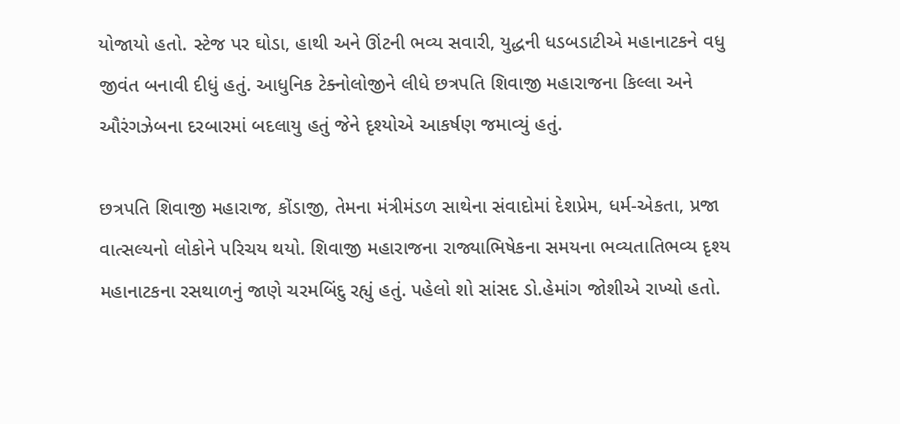યોજાયો હતો. સ્ટેજ પર ઘોડા, હાથી અને ઊંટની ભવ્ય સવારી, યુદ્ધની ધડબડાટીએ મહાનાટકને વધુ જીવંત બનાવી દીધું હતું. આધુનિક ટેક્નોલોજીને લીધે છત્રપતિ શિવાજી મહારાજના કિલ્લા અને ઔરંગઝેબના દરબારમાં બદલાયુ હતું જેને દૃશ્યોએ આકર્ષણ જમાવ્યું હતું.

છત્રપતિ શિવાજી મહારાજ, કોંડાજી, તેમના મંત્રીમંડળ સાથેના સંવાદોમાં દેશપ્રેમ, ધર્મ-એકતા, પ્રજા વાત્સલ્યનો લોકોને પરિચય થયો. શિવાજી મહારાજના રાજ્યાભિષેકના સમયના ભવ્યતાતિભવ્ય દૃશ્ય મહાનાટકના રસથાળનું જાણે ચરમબિંદુ રહ્યું હતું. પહેલો શો સાંસદ ડો.હેમાંગ જોશીએ રાખ્યો હતો.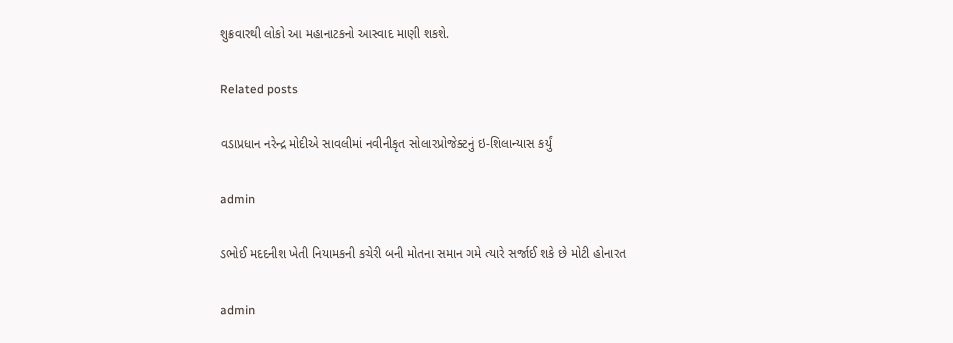શુક્રવારથી લોકો આ મહાનાટકનો આસ્વાદ માણી શકશે.

Related posts

વડાપ્રધાન નરેન્દ્ર મોદીએ સાવલીમાં નવીનીકૃત સોલારપ્રોજેક્ટનું ઇ-શિલાન્યાસ કર્યું

admin

ડભોઈ મદદનીશ ખેતી નિયામકની કચેરી બની મોતના સમાન ગમે ત્યારે સર્જાઈ શકે છે મોટી હોનારત

admin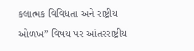કલાત્મક વિવિધતા અને રાષ્ટ્રીય ઓળખ” વિષય પર આંતરરાષ્ટ્રીય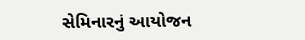સેમિનારનું આયોજન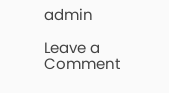admin

Leave a Comment